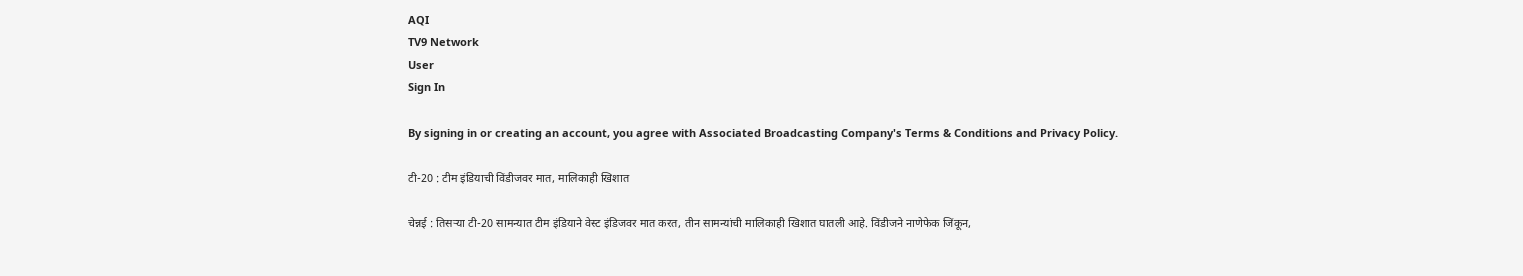AQI
TV9 Network
User
Sign In

By signing in or creating an account, you agree with Associated Broadcasting Company's Terms & Conditions and Privacy Policy.

टी-20 : टीम इंडियाची विंडीजवर मात, मालिकाही खिशात

चेन्नई : तिसऱ्या टी-20 सामन्यात टीम इंडियाने वेस्ट इंडिजवर मात करत, तीन सामन्यांची मालिकाही खिशात घातली आहे. विंडीजने नाणेफेक जिंकून,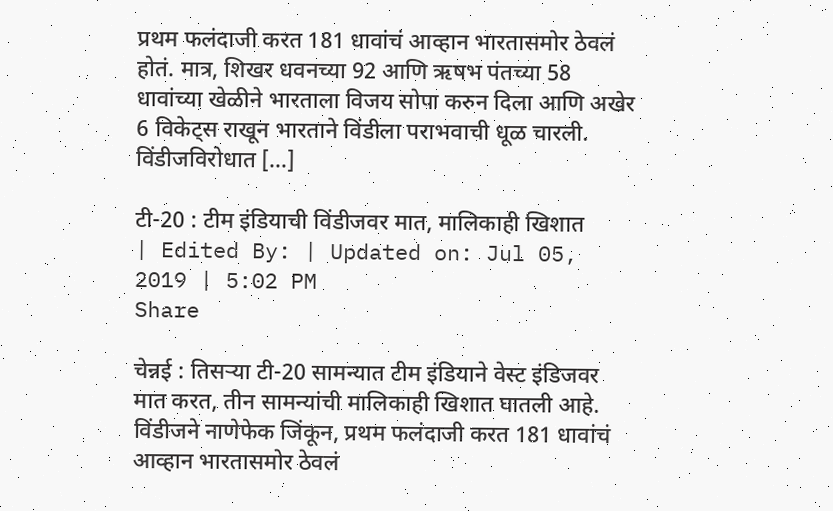प्रथम फलंदाजी करत 181 धावांचं आव्हान भारतासमोर ठेवलं होतं. मात्र, शिखर धवनच्या 92 आणि ऋषभ पंतच्या 58 धावांच्या खेळीने भारताला विजय सोपा करुन दिला आणि अखेर 6 विकेट्स राखून भारताने विंडीला पराभवाची धूळ चारली. विंडीजविरोधात […]

टी-20 : टीम इंडियाची विंडीजवर मात, मालिकाही खिशात
| Edited By: | Updated on: Jul 05, 2019 | 5:02 PM
Share

चेन्नई : तिसऱ्या टी-20 सामन्यात टीम इंडियाने वेस्ट इंडिजवर मात करत, तीन सामन्यांची मालिकाही खिशात घातली आहे. विंडीजने नाणेफेक जिंकून, प्रथम फलंदाजी करत 181 धावांचं आव्हान भारतासमोर ठेवलं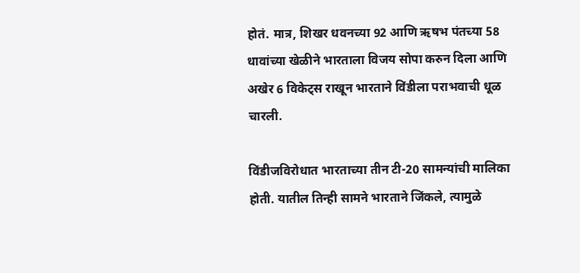होतं. मात्र, शिखर धवनच्या 92 आणि ऋषभ पंतच्या 58 धावांच्या खेळीने भारताला विजय सोपा करुन दिला आणि अखेर 6 विकेट्स राखून भारताने विंडीला पराभवाची धूळ चारली.

विंडीजविरोधात भारताच्या तीन टी-20 सामन्यांची मालिका होती. यातील तिन्ही सामने भारताने जिंकले, त्यामुळे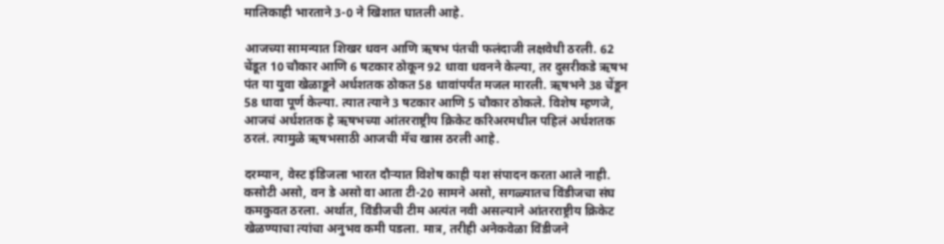मालिकाही भारताने 3-0 ने खिशात घातली आहे.

आजच्या सामन्यात शिखर धवन आणि ऋषभ पंतची फलंदाजी लक्षवेधी ठरली. 62 चेंडूत 10 चौकार आणि 6 षटकार ठोकून 92 धावा धवनने केल्या, तर दुसरीकडे ऋषभ पंत या युवा खेळाडूने अर्धशतक ठोकत 58 धावांपर्यंत मजल मारली. ऋषभने 38 चेंडून 58 धावा पूर्ण केल्या. त्यात त्याने 3 षटकार आणि 5 चौकार ठोकले. विशेष म्हणजे, आजचं अर्धशतक हे ऋषभच्या आंतरराष्ट्रीय क्रिकेट करिअरमधील पहिलं अर्धशतक ठरलं. त्यामुळे ऋषभसाठी आजची मॅच खास ठरली आहे.

दरम्यान, वेस्ट इंडिजला भारत दौऱ्यात विशेष काही यश संपादन करता आले नाही. कसोटी असो, वन डे असो वा आता टी-20 सामने असो, सगळ्यातच विंडीजचा संघ कमकुवत ठरला. अर्थात, विंडीजची टीम अत्यंत नवी असल्याने आंतरराष्ट्रीय क्रिकेट खेळण्याचा त्यांचा अनुभव कमी पडला. मात्र, तरीही अनेकवेळा विंडीजने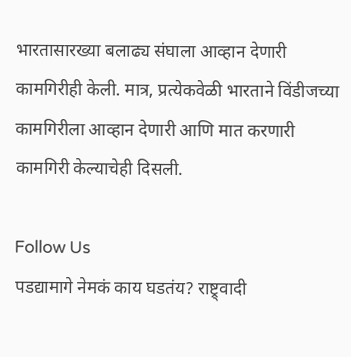भारतासारख्या बलाढ्य संघाला आव्हान देणारी कामगिरीही केली. मात्र, प्रत्येकवेळी भारताने विंडीजच्या कामगिरीला आव्हान देणारी आणि मात करणारी कामगिरी केल्याचेही दिसली.

Follow Us
पडद्यामागे नेमकं काय घडतंय? राष्ट्र्वादी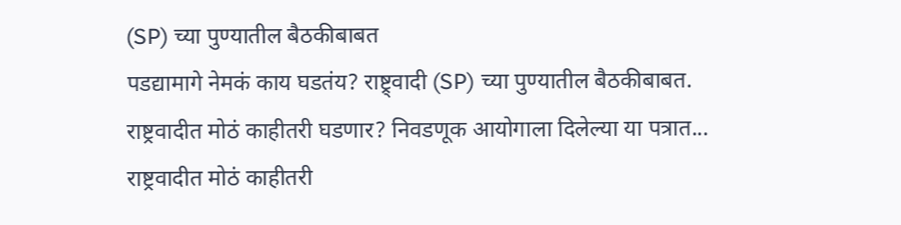(SP) च्या पुण्यातील बैठकीबाबत
पडद्यामागे नेमकं काय घडतंय? राष्ट्र्वादी (SP) च्या पुण्यातील बैठकीबाबत.
राष्ट्रवादीत मोठं काहीतरी घडणार? निवडणूक आयोगाला दिलेल्या या पत्रात...
राष्ट्रवादीत मोठं काहीतरी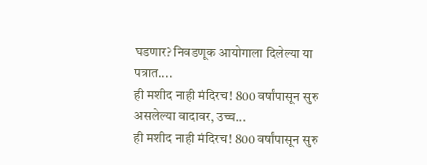घडणार? निवडणूक आयोगाला दिलेल्या या पत्रात....
ही मशीद नाही मंदिरच! 800 वर्षांपासून सुरु असलेल्या वादावर, उच्च...
ही मशीद नाही मंदिरच! 800 वर्षांपासून सुरु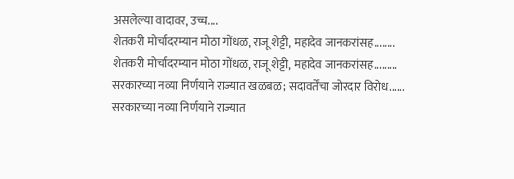असलेल्या वादावर, उच्च....
शेतकरी मोर्चादरम्यान मोठा गोंधळ, राजू शेट्टी, महादेव जानकरांसह........
शेतकरी मोर्चादरम्यान मोठा गोंधळ, राजू शेट्टी, महादेव जानकरांसह.........
सरकारच्या नव्या निर्णयाने राज्यात खळबळ; सदावर्तेंचा जोरदार विरोध......
सरकारच्या नव्या निर्णयाने राज्यात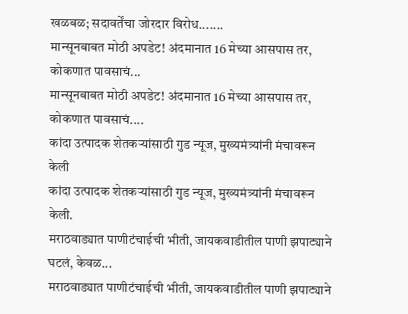खळबळ; सदावर्तेंचा जोरदार विरोध.......
मान्सूनबाबत मोठी अपडेट! अंदमानात 16 मेच्या आसपास तर, कोकणात पावसाचं...
मान्सूनबाबत मोठी अपडेट! अंदमानात 16 मेच्या आसपास तर, कोकणात पावसाचं....
कांदा उत्पादक शेतकऱ्यांसाठी गुड न्यूज, मुख्यमंत्र्यांनी मंचावरून केली
कांदा उत्पादक शेतकऱ्यांसाठी गुड न्यूज, मुख्यमंत्र्यांनी मंचावरून केली.
मराठवाड्यात पाणीटंचाईची भीती, जायकवाडीतील पाणी झपाट्याने घटलं, केवळ...
मराठवाड्यात पाणीटंचाईची भीती, जायकवाडीतील पाणी झपाट्याने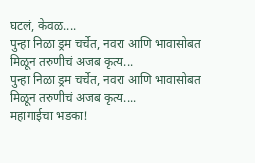घटलं, केवळ....
पुन्हा निळा ड्रम चर्चेत, नवरा आणि भावासोबत मिळून तरुणीचं अजब कृत्य...
पुन्हा निळा ड्रम चर्चेत, नवरा आणि भावासोबत मिळून तरुणीचं अजब कृत्य....
महागाईचा भडका!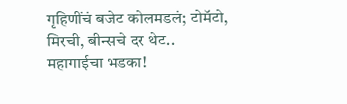गृहिणींचं बजेट कोलमडलं; टोमॅटो, मिरची, बीन्सचे दर थेट..
महागाईचा भडका!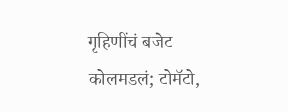गृहिणींचं बजेट कोलमडलं; टोमॅटो,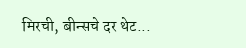मिरची, बीन्सचे दर थेट...